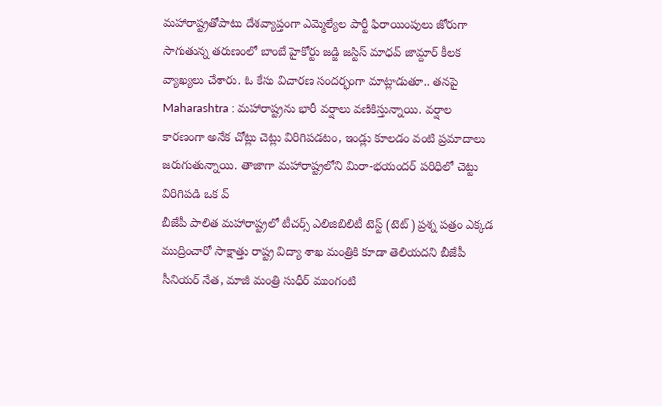మహారాష్ట్రతోపాటు దేశవ్యాప్తంగా ఎమ్మెల్యేల పార్టీ ఫిరాయింపులు జోరుగా సాగుతున్న తరుణంలో బాంబే హైకోర్టు జడ్జి జస్టిస్ మాధవ్ జామ్దార్ కీలక వ్యాఖ్యలు చేశారు. ఓ కేసు విచారణ సందర్భంగా మాట్లాడుతూ.. తనపై
Maharashtra : మహారాష్ట్రను భారీ వర్షాలు వణికిస్తున్నాయి. వర్షాల కారణంగా అనేక చోట్లు చెట్లు విరిగిపడటం, ఇండ్లు కూలడం వంటి ప్రమాదాలు జరుగుతున్నాయి. తాజాగా మహారాష్ట్రలోని మిరా-భయందర్ పరిధిలో చెట్టు విరిగిపడి ఒక వ్
బీజేపీ పాలిత మహారాష్ట్రలో టీచర్స్ ఎలిజిబిలిటీ టెస్ట్ (టెట్) ప్రశ్న పత్రం ఎక్కడ ముద్రించారో సాక్షాత్తు రాష్ట్ర విద్యా శాఖ మంత్రికి కూడా తెలియదని బీజేపీ సీనియర్ నేత, మాజీ మంత్రి సుధీర్ ముంగంటి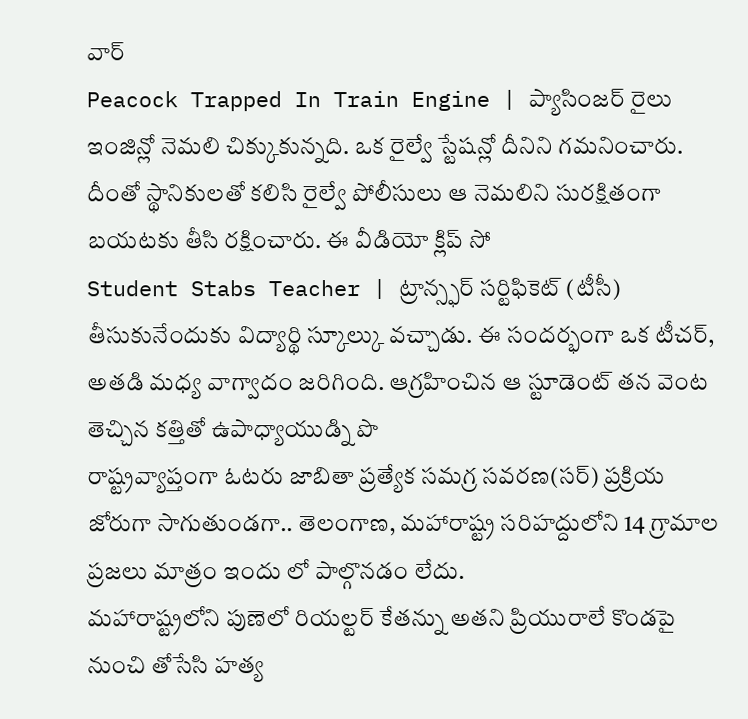వార్
Peacock Trapped In Train Engine | ప్యాసింజర్ రైలు ఇంజిన్లో నెమలి చిక్కుకున్నది. ఒక రైల్వే స్టేషన్లో దీనిని గమనించారు. దీంతో స్థానికులతో కలిసి రైల్వే పోలీసులు ఆ నెమలిని సురక్షితంగా బయటకు తీసి రక్షించారు. ఈ వీడియో క్లిప్ సో
Student Stabs Teacher | ట్రాన్స్ఫర్ సర్టిఫికెట్ (టీసీ) తీసుకునేందుకు విద్యార్థి స్కూల్కు వచ్చాడు. ఈ సందర్భంగా ఒక టీచర్, అతడి మధ్య వాగ్వాదం జరిగింది. ఆగ్రహించిన ఆ స్టూడెంట్ తన వెంట తెచ్చిన కత్తితో ఉపాధ్యాయుడ్ని పొ
రాష్ట్రవ్యాప్తంగా ఓటరు జాబితా ప్రత్యేక సమగ్ర సవరణ(సర్) ప్రక్రియ జోరుగా సాగుతుండగా.. తెలంగాణ, మహారాష్ట్ర సరిహద్దులోని 14 గ్రామాల ప్రజలు మాత్రం ఇందు లో పాల్గొనడం లేదు.
మహారాష్ట్రలోని పుణెలో రియల్టర్ కేతన్ను అతని ప్రియురాలే కొండపై నుంచి తోసేసి హత్య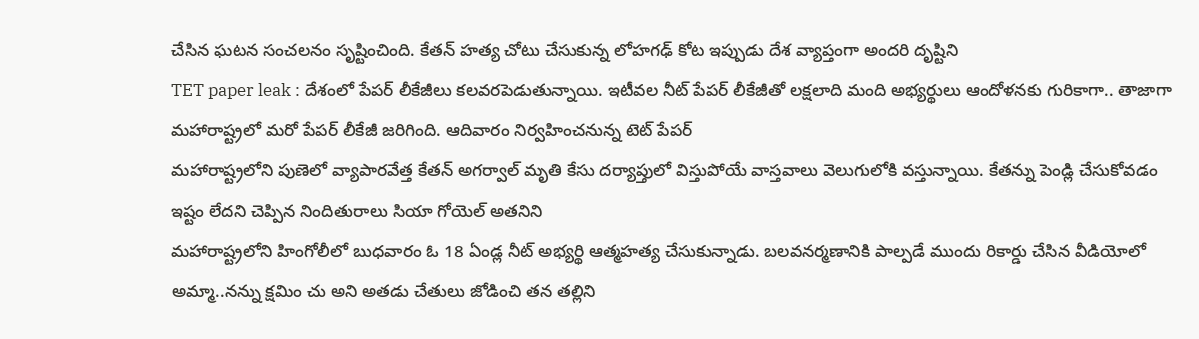చేసిన ఘటన సంచలనం సృష్టించింది. కేతన్ హత్య చోటు చేసుకున్న లోహగఢ్ కోట ఇప్పుడు దేశ వ్యాప్తంగా అందరి దృష్టిని
TET paper leak : దేశంలో పేపర్ లీకేజీలు కలవరపెడుతున్నాయి. ఇటీవల నీట్ పేపర్ లీకేజీతో లక్షలాది మంది అభ్యర్థులు ఆందోళనకు గురికాగా.. తాజాగా మహారాష్ట్రలో మరో పేపర్ లీకేజీ జరిగింది. ఆదివారం నిర్వహించనున్న టెట్ పేపర్
మహారాష్ట్రలోని పుణెలో వ్యాపారవేత్త కేతన్ అగర్వాల్ మృతి కేసు దర్యాప్తులో విస్తుపోయే వాస్తవాలు వెలుగులోకి వస్తున్నాయి. కేతన్ను పెండ్లి చేసుకోవడం ఇష్టం లేదని చెప్పిన నిందితురాలు సియా గోయెల్ అతనిని
మహారాష్ట్రలోని హింగోలీలో బుధవారం ఓ 18 ఏండ్ల నీట్ అభ్యర్థి ఆత్మహత్య చేసుకున్నాడు. బలవనర్మణానికి పాల్పడే ముందు రికార్డు చేసిన వీడియోలో అమ్మా..నన్ను క్షమిం చు అని అతడు చేతులు జోడించి తన తల్లిని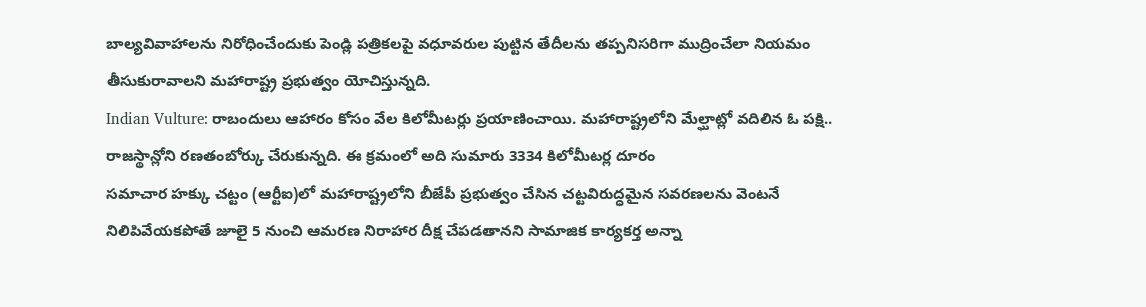బాల్యవివాహాలను నిరోధించేందుకు పెండ్లి పత్రికలపై వధూవరుల పుట్టిన తేదీలను తప్పనిసరిగా ముద్రించేలా నియమం తీసుకురావాలని మహారాష్ట్ర ప్రభుత్వం యోచిస్తున్నది.
Indian Vulture: రాబందులు ఆహారం కోసం వేల కిలోమీటర్లు ప్రయాణించాయి. మహారాష్ట్రలోని మేల్ఘాట్లో వదిలిన ఓ పక్షి.. రాజస్థాన్లోని రణతంబోర్కు చేరుకున్నది. ఈ క్రమంలో అది సుమారు 3334 కిలోమీటర్ల దూరం
సమాచార హక్కు చట్టం (ఆర్టీఐ)లో మహారాష్ట్రలోని బీజేపీ ప్రభుత్వం చేసిన చట్టవిరుద్ధమైన సవరణలను వెంటనే నిలిపివేయకపోతే జూలై 5 నుంచి ఆమరణ నిరాహార దీక్ష చేపడతానని సామాజిక కార్యకర్త అన్నా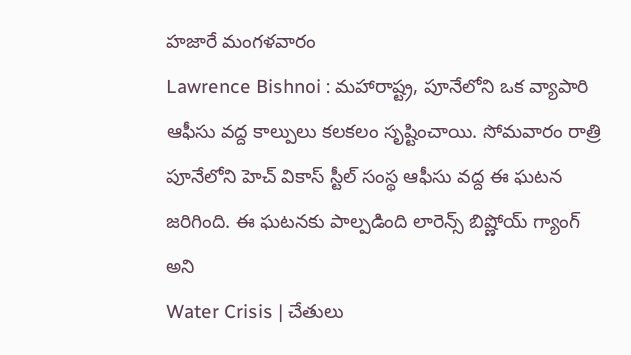హజారే మంగళవారం
Lawrence Bishnoi : మహారాష్ట్ర, పూనేలోని ఒక వ్యాపారి ఆఫీసు వద్ద కాల్పులు కలకలం సృష్టించాయి. సోమవారం రాత్రి పూనేలోని హెచ్ వికాస్ స్టీల్ సంస్థ ఆఫీసు వద్ద ఈ ఘటన జరిగింది. ఈ ఘటనకు పాల్పడింది లారెన్స్ బిష్ణోయ్ గ్యాంగ్ అని
Water Crisis | చేతులు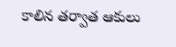కాలిన తర్వాత ఆకులు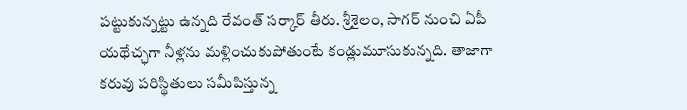పట్టుకున్నట్టు ఉన్నది రేవంత్ సర్కార్ తీరు. శ్రీశైలం, సాగర్ నుంచి ఏపీ యథేచ్ఛగా నీళ్లను మళ్లించుకుపోతుంటే కండ్లుమూసుకున్నది. తాజాగా కరువు పరిస్థితులు సమీపిస్తున్న